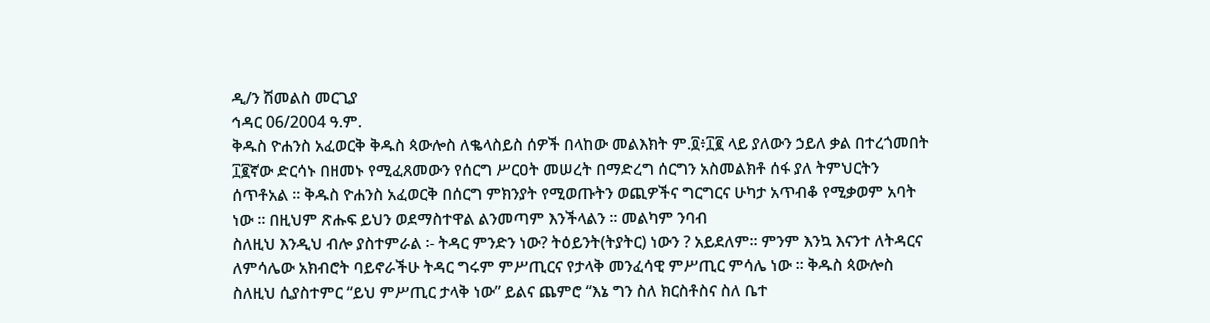ዲ/ን ሽመልስ መርጊያ
ኅዳር 06/2004 ዓ.ም.
ቅዱስ ዮሐንስ አፈወርቅ ቅዱስ ጳውሎስ ለቈላስይስ ሰዎች በላከው መልእክት ም.፬፥፲፪ ላይ ያለውን ኃይለ ቃል በተረጎመበት ፲፪ኛው ድርሳኑ በዘመኑ የሚፈጸመውን የሰርግ ሥርዐት መሠረት በማድረግ ሰርግን አስመልክቶ ሰፋ ያለ ትምህርትን ሰጥቶአል ፡፡ ቅዱስ ዮሐንስ አፈወርቅ በሰርግ ምክንያት የሚወጡትን ወጪዎችና ግርግርና ሁካታ አጥብቆ የሚቃወም አባት ነው ፡፡ በዚህም ጽሑፍ ይህን ወደማስተዋል ልንመጣም እንችላልን ፡፡ መልካም ንባብ
ስለዚህ እንዲህ ብሎ ያስተምራል ፡- ትዳር ምንድን ነው? ትዕይንት(ትያትር) ነውን ? አይደለም፡፡ ምንም እንኳ እናንተ ለትዳርና ለምሳሌው አክብሮት ባይኖራችሁ ትዳር ግሩም ምሥጢርና የታላቅ መንፈሳዊ ምሥጢር ምሳሌ ነው ፡፡ ቅዱስ ጳውሎስ ስለዚህ ሲያስተምር “ይህ ምሥጢር ታላቅ ነው” ይልና ጨምሮ “እኔ ግን ስለ ክርስቶስና ስለ ቤተ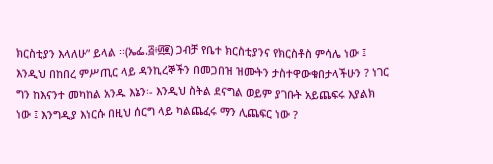ክርስቲያን እላለሁ” ይላል ፡፡(ኤፌ.፭፥፴፪) ጋብቻ የቤተ ክርስቲያንና የክርስቶስ ምሳሌ ነው ፤ እንዲህ በከበረ ምሥጢር ላይ ዳንኪረኞችን በመጋበዝ ዝሙትን ታስተዋውቁበታላችሁን ? ነገር ግን ከእናንተ መካከል አንዱ እኔን፡- እንዲህ ስትል ደናግል ወይም ያገቡት አይጨፍሩ እያልክ ነው ፤ እንግዲያ እነርሱ በዚህ ሰርግ ላይ ካልጨፈሩ ማን ሊጨፍር ነው ?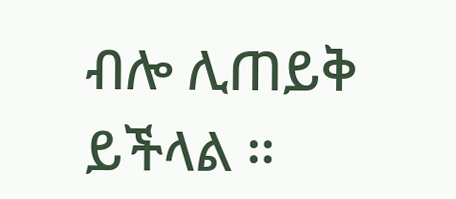ብሎ ሊጠይቅ ይችላል ፡፡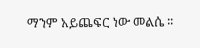ማንም አይጨፍር ነው መልሴ ፡፡